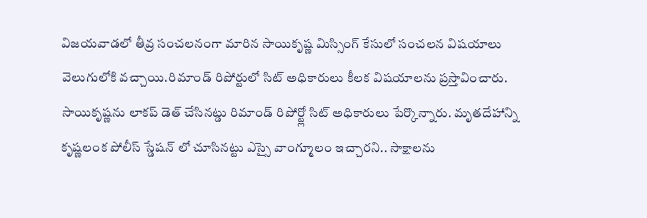విజయవాడలో తీవ్ర సంచలనంగా మారిన సాయికృష్ణ మిస్సింగ్ కేసులో సంచలన విషయాలు వెలుగులోకి వచ్చాయి.రిమాండ్ రిపోర్టులో సిట్ అధికారులు కీలక విషయాలను ప్రస్తావించారు. సాయికృష్ణను లాకప్ డెత్ చేసినట్డు రిమాండ్ రిపోర్ట్లో సిట్ అధికారులు పేర్కొన్నారు. మృతదేహాన్ని కృష్ణలంక పోలీస్ స్డేషన్ లో చూసినట్టు ఎస్సై వాంగ్మూలం ఇచ్చారని.. సాక్షాలను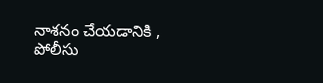నాశనం చేయడానికి , పోలీసు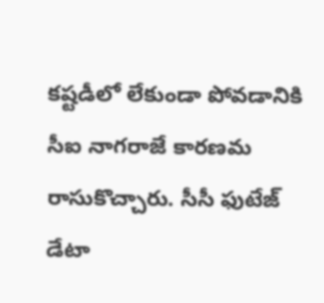కష్టడీలో లేకుండా పోవడానికి సీఐ నాగరాజే కారణమ రాసుకొచ్చారు. సీసీ ఫుటేజ్ డేటా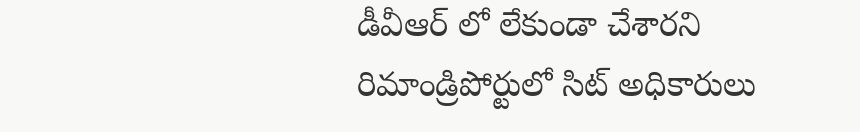డీవీఆర్ లో లేకుండా చేశారని రిమాండ్రిపోర్టులో సిట్ అధికారులు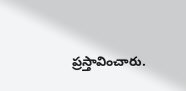ప్రస్తావించారు.